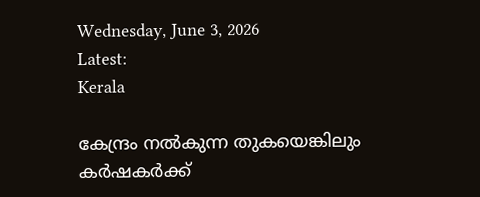Wednesday, June 3, 2026
Latest:
Kerala

കേന്ദ്രം നൽകുന്ന തുകയെങ്കിലും കർഷകർക്ക്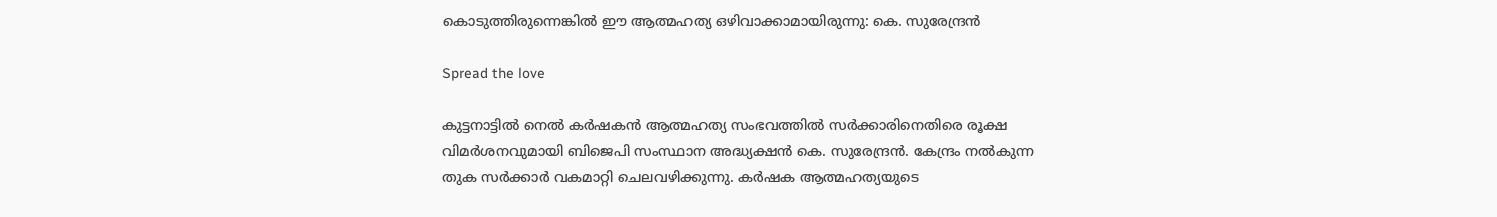കൊടുത്തിരുന്നെങ്കിൽ ഈ ആത്മഹത്യ ഒഴിവാക്കാമായിരുന്നു: കെ. സുരേന്ദ്രൻ

Spread the love

കുട്ടനാട്ടിൽ നെൽ കർഷകൻ ആത്മഹത്യ സംഭവത്തിൽ സർക്കാരിനെതിരെ രൂക്ഷ വിമർശനവുമായി ബിജെപി സംസ്ഥാന അദ്ധ്യക്ഷൻ കെ. സുരേന്ദ്രൻ. കേന്ദ്രം നൽകുന്ന തുക സർക്കാർ വകമാറ്റി ചെലവഴിക്കുന്നു. കർഷക ആത്മഹത്യയുടെ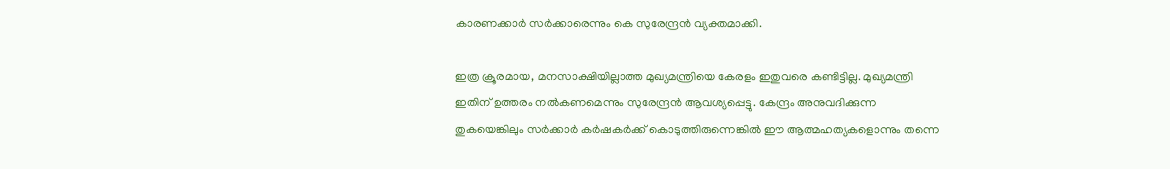കാരണക്കാർ സർക്കാരെന്നും കെ സുരേന്ദ്രൻ വ്യക്തമാക്കി.

ഇത്ര ക്രൂരമായ, മനസാക്ഷിയില്ലാത്ത മുഖ്യമന്ത്രിയെ കേരളം ഇതുവരെ കണ്ടിട്ടില്ല. മുഖ്യമന്ത്രി ഇതിന് ഉത്തരം നൽകണമെന്നും സുരേന്ദ്രൻ ആവശ്യപ്പെട്ടു. കേന്ദ്രം അനുവദിക്കുന്ന തുകയെങ്കിലും സർക്കാർ കർഷകർക്ക് കൊടുത്തിരുന്നെങ്കിൽ ഈ ആത്മഹത്യകളൊന്നും തന്നെ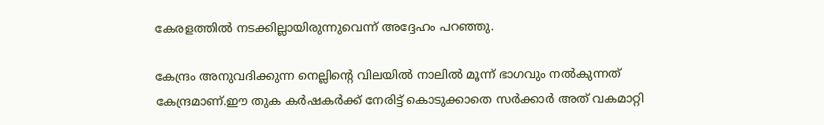കേരളത്തിൽ നടക്കില്ലായിരുന്നുവെന്ന് അദ്ദേഹം പറഞ്ഞു.

കേന്ദ്രം അനുവദിക്കുന്ന നെല്ലിന്റെ വിലയിൽ നാലിൽ മൂന്ന് ഭാഗവും നൽകുന്നത് കേന്ദ്രമാണ്.ഈ തുക കർഷകർക്ക് നേരിട്ട് കൊടുക്കാതെ സർക്കാർ അത് വകമാറ്റി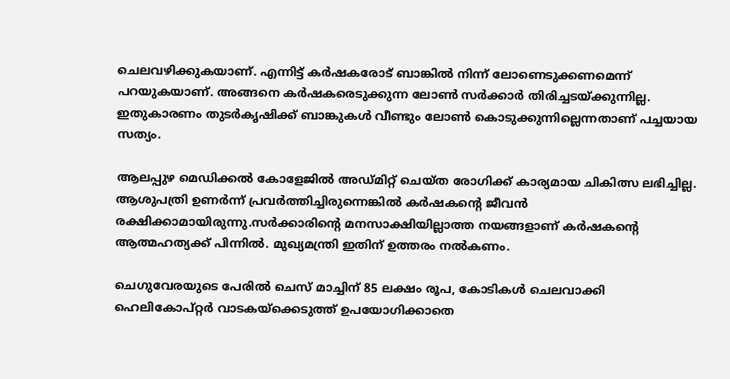ചെലവഴിക്കുകയാണ്. എന്നിട്ട് കർഷകരോട് ബാങ്കിൽ നിന്ന് ലോണെടുക്കണമെന്ന് പറയുകയാണ്. അങ്ങനെ കർഷകരെടുക്കുന്ന ലോൺ സർക്കാർ തിരിച്ചടയ്‌ക്കുന്നില്ല. ഇതുകാരണം തുടർകൃഷിക്ക് ബാങ്കുകൾ വീണ്ടും ലോൺ കൊടുക്കുന്നില്ലെന്നതാണ് പച്ചയായ സത്യം.

ആലപ്പുഴ മെഡിക്കൽ കോളേജിൽ അഡ്മിറ്റ് ചെയ്ത രോഗിക്ക് കാര്യമായ ചികിത്സ ലഭിച്ചില്ല. ആശുപത്രി ഉണർന്ന് പ്രവർത്തിച്ചിരുന്നെങ്കിൽ കർഷകന്റെ ജീവൻ രക്ഷിക്കാമായിരുന്നു.സർക്കാരിന്റെ മനസാക്ഷിയില്ലാത്ത നയങ്ങളാണ് കർഷകന്റെ ആത്മഹത്യക്ക് പിന്നിൽ. മുഖ്യമന്ത്രി ഇതിന് ഉത്തരം നൽകണം.

ചെഗുവേരയുടെ പേരിൽ ചെസ് മാച്ചിന് 85 ലക്ഷം രൂപ, കോടികൾ ചെലവാക്കി ഹെലികോപ്റ്റർ വാടകയ്‌ക്കെടുത്ത് ഉപയോഗിക്കാതെ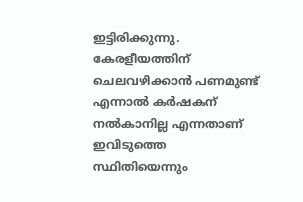ഇട്ടിരിക്കുന്നു. കേരളീയത്തിന് ചെലവഴിക്കാൻ പണമുണ്ട് എന്നാൽ കർഷകന് നൽകാനില്ല എന്നതാണ് ഇവിടുത്തെ സ്ഥിതിയെന്നും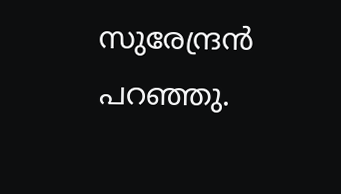സുരേന്ദ്രൻ പറഞ്ഞു.